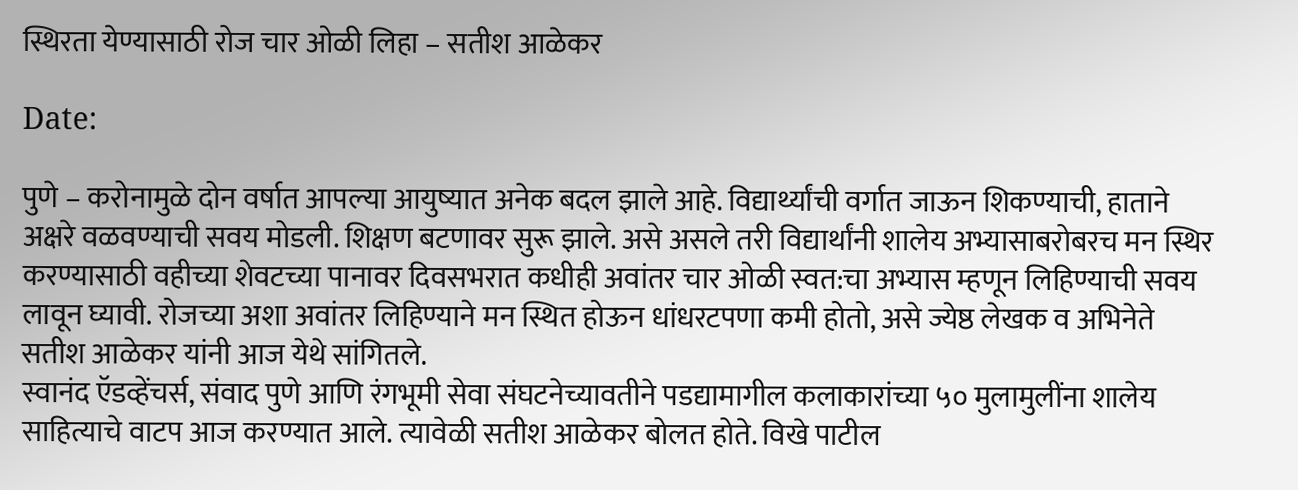स्थिरता येण्यासाठी रोज चार ओळी लिहा – सतीश आळेकर

Date:

पुणे – करोनामुळे दोन वर्षात आपल्या आयुष्यात अनेक बदल झाले आहे. विद्यार्थ्यांची वर्गात जाऊन शिकण्याची, हाताने अक्षरे वळवण्याची सवय मोडली. शिक्षण बटणावर सुरू झाले. असे असले तरी विद्यार्थांनी शालेय अभ्यासाबरोबरच मन स्थिर करण्यासाठी वहीच्या शेवटच्या पानावर दिवसभरात कधीही अवांतर चार ओळी स्वत:चा अभ्यास म्हणून लिहिण्याची सवय लावून घ्यावी. रोजच्या अशा अवांतर लिहिण्याने मन स्थित होऊन धांधरटपणा कमी होतो, असे ज्येष्ठ लेखक व अभिनेते सतीश आळेकर यांनी आज येथे सांगितले.
स्वानंद ऍडव्हेंचर्स, संवाद पुणे आणि रंगभूमी सेवा संघटनेच्यावतीने पडद्यामागील कलाकारांच्या ५० मुलामुलींना शालेय साहित्याचे वाटप आज करण्यात आले. त्यावेळी सतीश आळेकर बोलत होते. विखे पाटील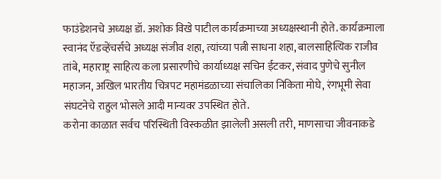फाउंडेशनचे अध्यक्ष डॉ. अशोक विखे पाटील कार्यक्रमाच्या अध्यक्षस्थानी होते. कार्यक्रमाला स्वानंद ऍडव्हेंचर्सचे अध्यक्ष संजीव शहा, त्यांच्या पत्नी साधना शहा, बालसाहित्यिक राजीव तांबे, महाराष्ट्र साहित्य कला प्रसारणीचे कार्याध्यक्ष सचिन ईटकर, संवाद पुणेचे सुनील महाजन, अखिल भारतीय चित्रपट महामंडळाच्या संचालिका निकिता मोघे, रंगभूमी सेवा संघटनेचे राहुल भोसले आदी मान्यवर उपस्थित होते.
करोना काळात सर्वच परिस्थिती विस्कळीत झालेली असली तरी, माणसाचा जीवनाकडे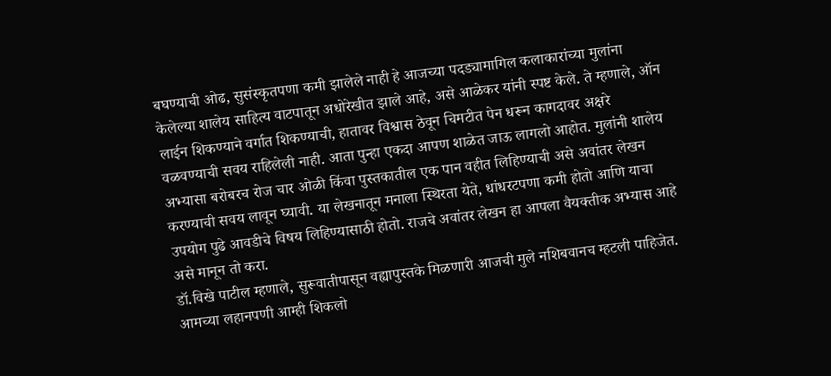बघण्याची ओढ, सुसंस्कृतपणा कमी झालेले नाही हे आजच्या पदड्यामागिल कलाकारांच्या मुलांना केलेल्या शालेय साहित्य वाटपातून अधोरेखीत झाले आहे, असे आळेकर यांनी स्पष्ट केले. ते म्हणाले, ऑन लाईन शिकण्याने वर्गात शिकण्याची, हातावर विश्वास ठेवून चिमटीत पेन धरून कागदावर अक्षरे वळवण्याची सवय राहिलेली नाही. आता पुन्हा एकदा आपण शाळेत जाऊ लागलो आहोत. मुलांनी शालेय अभ्यासा बरोबरच रोज चार ओळी किंवा पुस्तकातील एक पान वहीत लिहिण्याची असे अवांतर लेखन करण्याची सवय लावून घ्यावी. या लेखनातून मनाला स्थिरता येते, धांधरटपणा कमी होतो आणि याचा उपयोग पुढे आवडीचे विषय लिहिण्यासाठी होतो. राजचे अवांतर लेखन हा आपला वैयक्तीक अभ्यास आहे असे मानून तो करा.
डॉ.विखे पाटील म्हणाले, सुरूवातीपासून वह्यापुस्तके मिळणारी आजची मुले नशिबवानच म्हटली पाहिजेत. आमच्या लहानपणी आम्ही शिकलो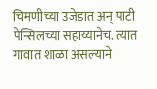चिमणीच्या उजेडात अन् पाटी पेन्सिलच्या सहाय्यानेच. त्यात गावात शाळा असल्याने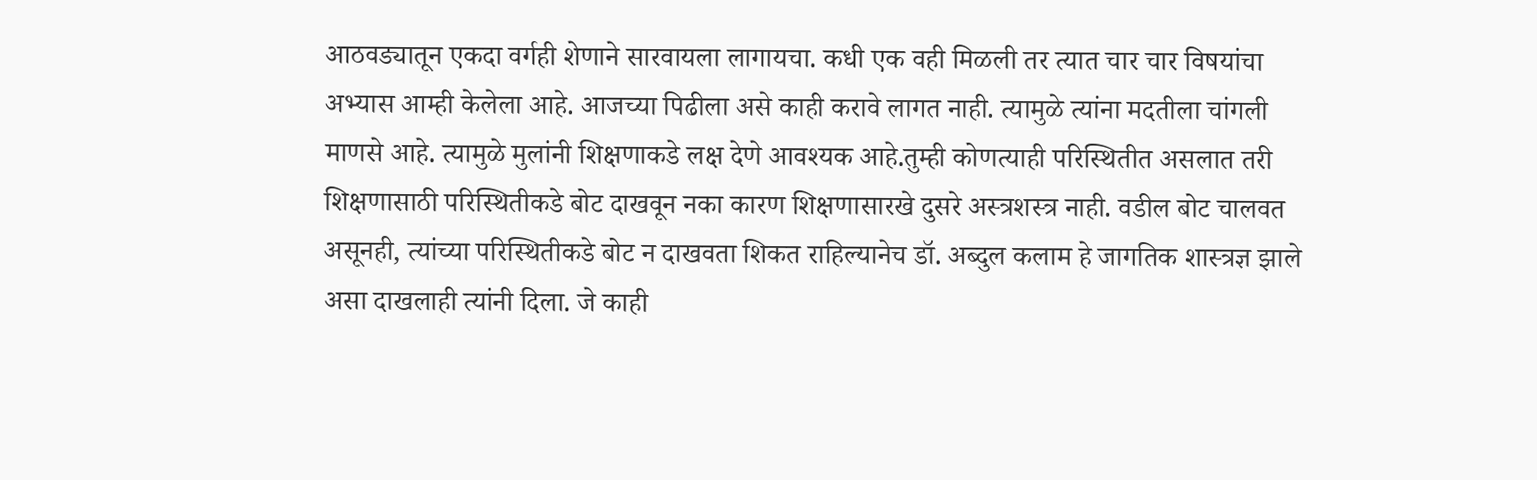आठवड्यातून एकदा वर्गही शेणाने सारवायला लागायचा. कधी एक वही मिळली तर त्यात चार चार विषयांचा अभ्यास आम्ही केलेला आहे. आजच्या पिढीला असे काही करावे लागत नाही. त्यामुळे त्यांना मदतीला चांगली माणसे आहे. त्यामुळे मुलांनी शिक्षणाकडे लक्ष देणे आवश्यक आहे.तुम्ही कोणत्याही परिस्थितीत असलात तरी शिक्षणासाठी परिस्थितीकडे बोट दाखवून नका कारण शिक्षणासारखे दुसरे अस्त्रशस्त्र नाही. वडील बोट चालवत असूनही, त्यांच्या परिस्थितीकडे बोट न दाखवता शिकत राहिल्यानेच डॉ. अब्दुल कलाम हे जागतिक शास्त्रज्ञ झाले असा दाखलाही त्यांनी दिला. जे काही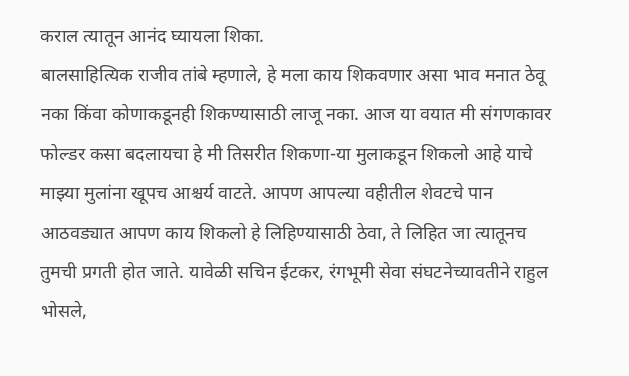कराल त्यातून आनंद घ्यायला शिका.
बालसाहित्यिक राजीव तांबे म्हणाले, हे मला काय शिकवणार असा भाव मनात ठेवू नका किंवा कोणाकडूनही शिकण्यासाठी लाजू नका. आज या वयात मी संगणकावर फोल्डर कसा बदलायचा हे मी तिसरीत शिकणा-या मुलाकडून शिकलो आहे याचे माझ्या मुलांना खूपच आश्चर्य वाटते. आपण आपल्या वहीतील शेवटचे पान आठवड्यात आपण काय शिकलो हे लिहिण्यासाठी ठेवा, ते लिहित जा त्यातूनच तुमची प्रगती होत जाते. यावेळी सचिन ईटकर, रंगभूमी सेवा संघटनेच्यावतीने राहुल भोसले,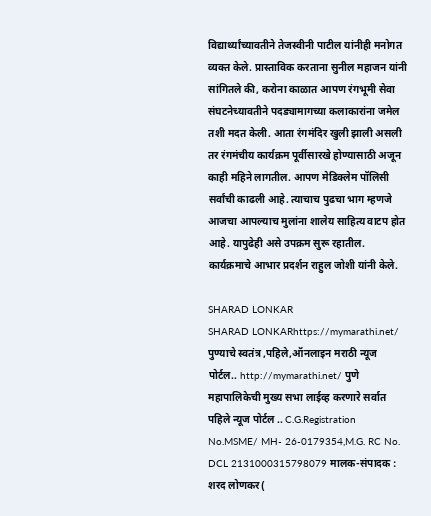विद्यार्थ्यांच्यावतीने तेजस्वीनी पाटील यांनीही मनोगत व्यक्त केले. प्रास्ताविक करताना सुनील महाजन यांनी सांगितले की, करोना काळात आपण रंगभूमी सेवा संघटनेच्यावतीने पदड्यामागच्या कलाकारांना जमेल तशी मदत केली. आता रंगमंदिर खुली झाली असली तर रंगमंचीय कार्यक्रम पूर्वीसारखे होण्यासाठी अजून काही महिने लागतील. आपण मेडिक्लेम पॉलिसी सर्वांची काढली आहे. त्याचाच पुढचा भाग म्हणजे आजचा आपल्याच मुलांना शालेय साहित्य वाटप होत आहे. यापुढेही असे उपक्रम सुरू रहातील. कार्यक्रमाचे आभार प्रदर्शन राहुल जोशी यांनी केले.

SHARAD LONKAR
SHARAD LONKARhttps://mymarathi.net/
पुण्याचे स्वतंत्र ,पहिले,ऑनलाइन मराठी न्यूज पोर्टल.. http://mymarathi.net/ पुणे महापालिकेची मुख्य सभा लाईव्ह करणारे सर्वात पहिले न्यूज पोर्टल .. C.G.Registration No.MSME/ MH- 26-0179354,M.G. RC No. DCL 2131000315798079 मालक-संपादक : शरद लोणकर(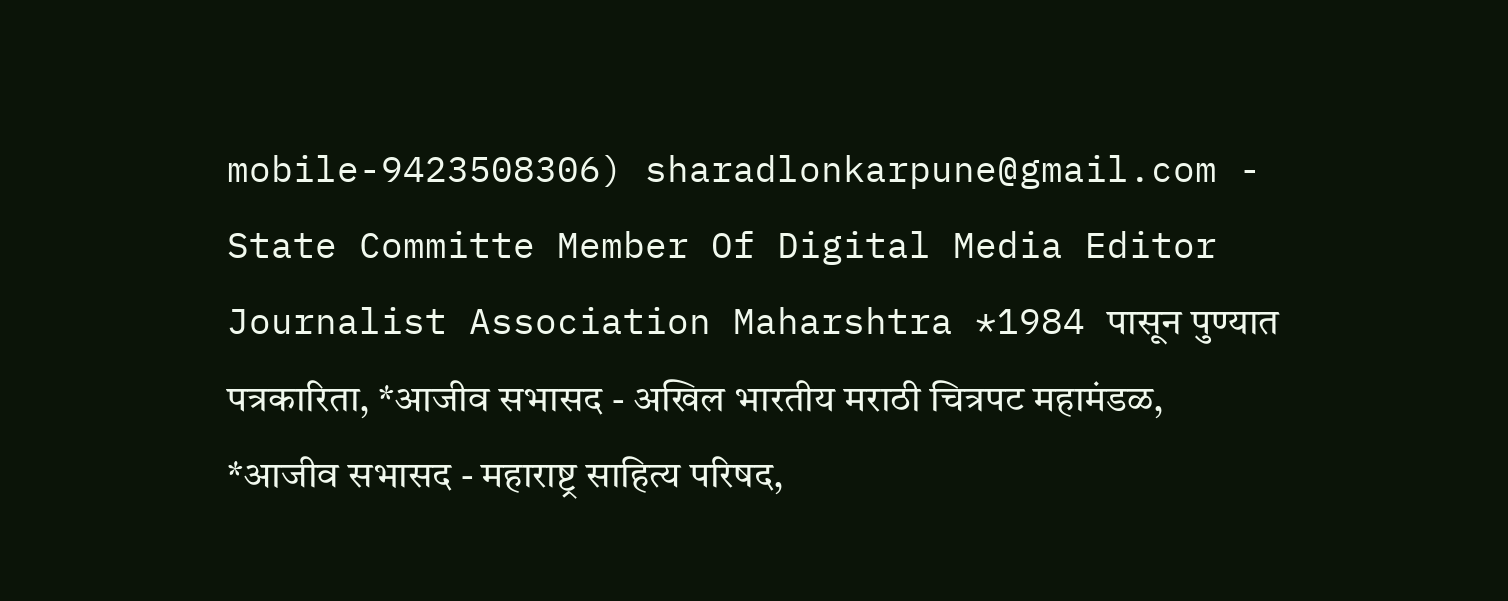mobile-9423508306) sharadlonkarpune@gmail.com - State Committe Member Of Digital Media Editor Journalist Association Maharshtra *1984 पासून पुण्यात पत्रकारिता, *आजीव सभासद - अखिल भारतीय मराठी चित्रपट महामंडळ, *आजीव सभासद - महाराष्ट्र साहित्य परिषद,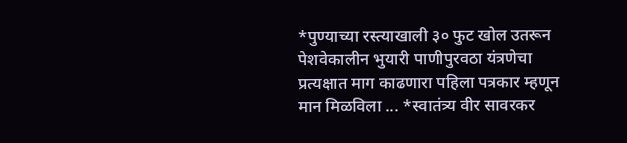*पुण्याच्या रस्त्याखाली ३० फुट खोल उतरून पेशवेकालीन भुयारी पाणीपुरवठा यंत्रणेचा प्रत्यक्षात माग काढणारा पहिला पत्रकार म्हणून मान मिळविला ... *स्वातंत्र्य वीर सावरकर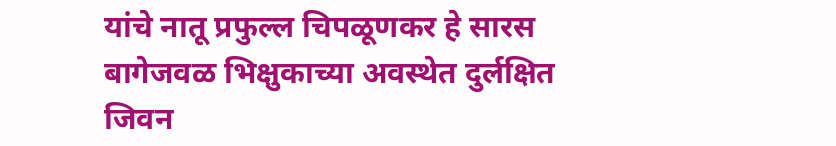यांचे नातू प्रफुल्ल चिपळूणकर हे सारस बागेजवळ भिक्षुकाच्या अवस्थेत दुर्लक्षित जिवन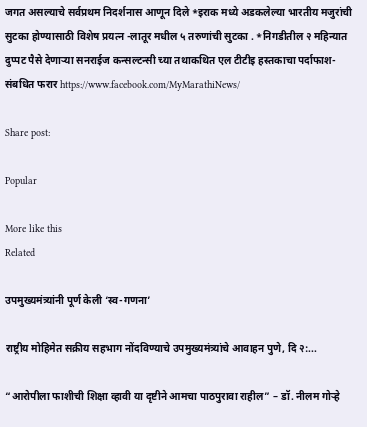जगत असल्याचे सर्वप्रथम निदर्शनास आणून दिले *इराक मध्ये अडकलेल्या भारतीय मजुरांची सुटका होण्यासाठी विशेष प्रयत्न -लातूर मधील ५ तरुणांची सुटका . *निगडीतील २ महिन्यात दुप्पट पैसे देणाऱ्या सनराईज कन्सल्टन्सी च्या तथाकथित एल टीटीइ हस्तकाचा पर्दाफाश-संबधित फरार https://www.facebook.com/MyMarathiNews/

Share post:

Popular

More like this
Related

उपमुख्यमंत्र्यांनी पूर्ण केली ‘स्व-गणना’

राष्ट्रीय मोहिमेत सक्रीय सहभाग नोंदविण्याचे उपमुख्यमंत्र्यांचे आवाहन पुणे, दि २:...

“आरोपीला फाशीची शिक्षा व्हावी या दृष्टीने आमचा पाठपुरावा राहील” – डॉ. नीलम गोऱ्हे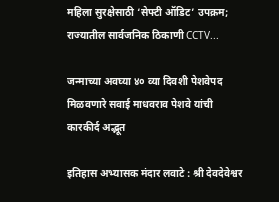महिला सुरक्षेसाठी ‘सेफ्टी ऑडिट’ उपक्रम; राज्यातील सार्वजनिक ठिकाणी CCTV...

जन्माच्या अवघ्या ४० व्या दिवशी पेशवेपद मिळवणारे सवाई माधवराव पेशवे यांची कारकीर्द अद्भूत

इतिहास अभ्यासक मंदार लवाटे : श्री देवदेवेश्वर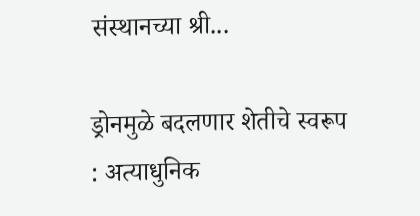संस्थानच्या श्री...

ड्रोनमुळे बदलणार शेतीचे स्वरूप : अत्याधुनिक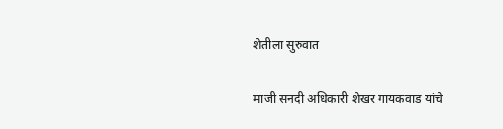शेतीला सुरुवात

माजी सनदी अधिकारी शेखर गायकवाड यांचे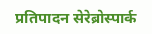प्रतिपादन सेरेब्रोस्पार्क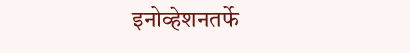इनोव्हेशनतर्फे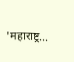'महाराष्ट्र...